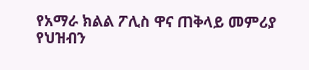የአማራ ክልል ፖሊስ ዋና ጠቅላይ መምሪያ የህዝብን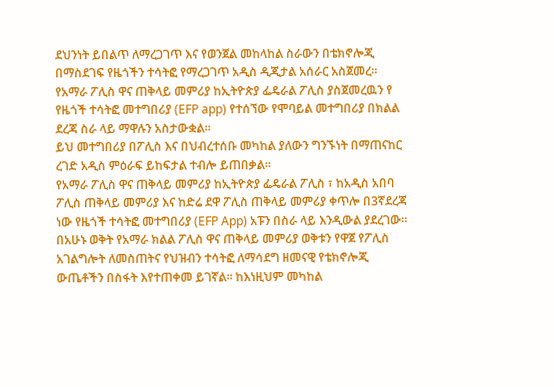ደህንነት ይበልጥ ለማረጋገጥ እና የወንጀል መከላከል ስራውን በቴክኖሎጂ በማስደገፍ የዜጎችን ተሳትፎ የማረጋገጥ አዲስ ዲጂታል አሰራር አስጀመረ።
የአማራ ፖሊስ ዋና ጠቅላይ መምሪያ ከኢትዮጵያ ፌዴራል ፖሊስ ያስጀመረዉን የ የዜጎች ተሳትፎ መተግበሪያ (EFP app) የተሰኘው የሞባይል መተግበሪያ በክልል ደረጃ ስራ ላይ ማዋሉን አስታውቋል።
ይህ መተግበሪያ በፖሊስ እና በህብረተሰቡ መካከል ያለውን ግንኙነት በማጠናከር ረገድ አዲስ ምዕራፍ ይከፍታል ተብሎ ይጠበቃል።
የአማራ ፖሊስ ዋና ጠቅላይ መምሪያ ከኢትዮጵያ ፌዴራል ፖሊስ ፣ ከአዲስ አበባ ፖሊስ ጠቅላይ መምሪያ እና ከድሬ ደዋ ፖሊስ ጠቅላይ መምሪያ ቀጥሎ በ3ኛደረጃ ነው የዜጎች ተሳትፎ መተግበሪያ (EFP App) አፑን በስራ ላይ እንዲውል ያደረገው።
በአሁኑ ወቅት የአማራ ክልል ፖሊስ ዋና ጠቅላይ መምሪያ ወቅቱን የዋጀ የፖሊስ አገልግሎት ለመስጠትና የህዝብን ተሳትፎ ለማሳደግ ዘመናዊ የቴክኖሎጂ ውጤቶችን በስፋት እየተጠቀመ ይገኛል። ከእነዚህም መካከል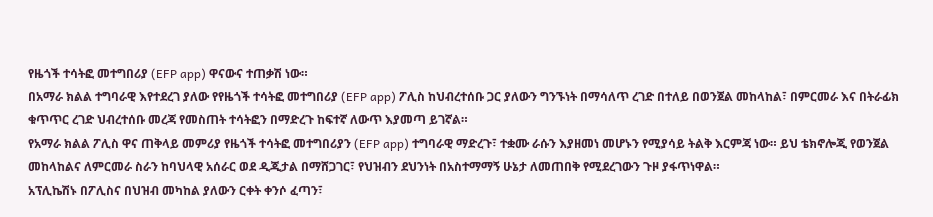የዜጎች ተሳትፎ መተግበሪያ (EFP app) ዋናውና ተጠቃሽ ነው።
በአማራ ክልል ተግባራዊ እየተደረገ ያለው የየዜጎች ተሳትፎ መተግበሪያ (EFP app) ፖሊስ ከህብረተሰቡ ጋር ያለውን ግንኙነት በማሳለጥ ረገድ በተለይ በወንጀል መከላከል፣ በምርመራ እና በትራፊክ ቁጥጥር ረገድ ህብረተሰቡ መረጃ የመስጠት ተሳትፎን በማድረጉ ከፍተኛ ለውጥ እያመጣ ይገኛል።
የአማራ ክልል ፖሊስ ዋና ጠቅላይ መምሪያ የዜጎች ተሳትፎ መተግበሪያን (EFP app) ተግባራዊ ማድረጉ፣ ተቋሙ ራሱን እያዘመነ መሆኑን የሚያሳይ ትልቅ እርምጃ ነው። ይህ ቴክኖሎጂ የወንጀል መከላከልና ለምርመራ ስራን ከባህላዊ አሰራር ወደ ዲጂታል በማሸጋገር፣ የህዝብን ደህንነት በአስተማማኝ ሁኔታ ለመጠበቅ የሚደረገውን ጉዞ ያፋጥነዋል።
አፕሊኬሽኑ በፖሊስና በህዝብ መካከል ያለውን ርቀት ቀንሶ ፈጣን፣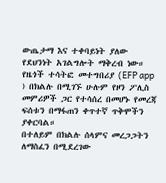ውጤታማ እና ተቀባይነት ያለው የደህንነት አገልግሎት ማቅረብ ነው።
የዜጎች ተሳትፎ መተግበሪያ (EFP app ) በክልሉ በሚገኙ ሁሉም የዞን ፖሊስ መምሪዎች ጋር የተሳሰረ በመሆኑ የመረጃ ፍሰቱን በማፋጠን ቀጥተኛ ጥቅሞችን ያቀርባል።
በተለይም በክልሉ ሰላምና መረጋጋትን ለማስፈን በሚደረገው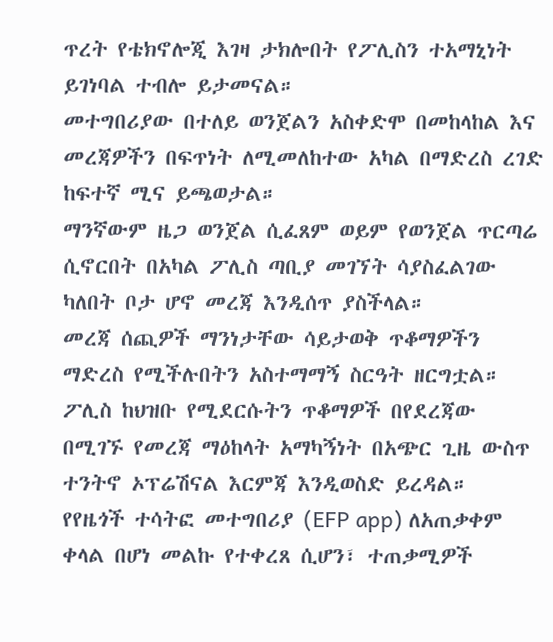ጥረት የቴክኖሎጂ እገዛ ታክሎበት የፖሊስን ተአማኒነት ይገነባል ተብሎ ይታመናል።
መተግበሪያው በተለይ ወንጀልን አስቀድሞ በመከላከል እና መረጃዎችን በፍጥነት ለሚመለከተው አካል በማድረስ ረገድ ከፍተኛ ሚና ይጫወታል።
ማንኛውም ዜጋ ወንጀል ሲፈጸም ወይም የወንጀል ጥርጣሬ ሲኖርበት በአካል ፖሊስ ጣቢያ መገኘት ሳያስፈልገው ካለበት ቦታ ሆኖ መረጃ እንዲሰጥ ያስችላል።
መረጃ ሰጪዎች ማንነታቸው ሳይታወቅ ጥቆማዎችን ማድረስ የሚችሉበትን አስተማማኝ ስርዓት ዘርግቷል።
ፖሊስ ከህዝቡ የሚደርሱትን ጥቆማዎች በየደረጃው በሚገኙ የመረጃ ማዕከላት አማካኝነት በአጭር ጊዜ ውስጥ ተንትኖ ኦፕሬሽናል እርምጃ እንዲወስድ ይረዳል።
የየዜጎች ተሳትፎ መተግበሪያ (EFP app) ለአጠቃቀም ቀላል በሆነ መልኩ የተቀረጸ ሲሆን፣ ተጠቃሚዎች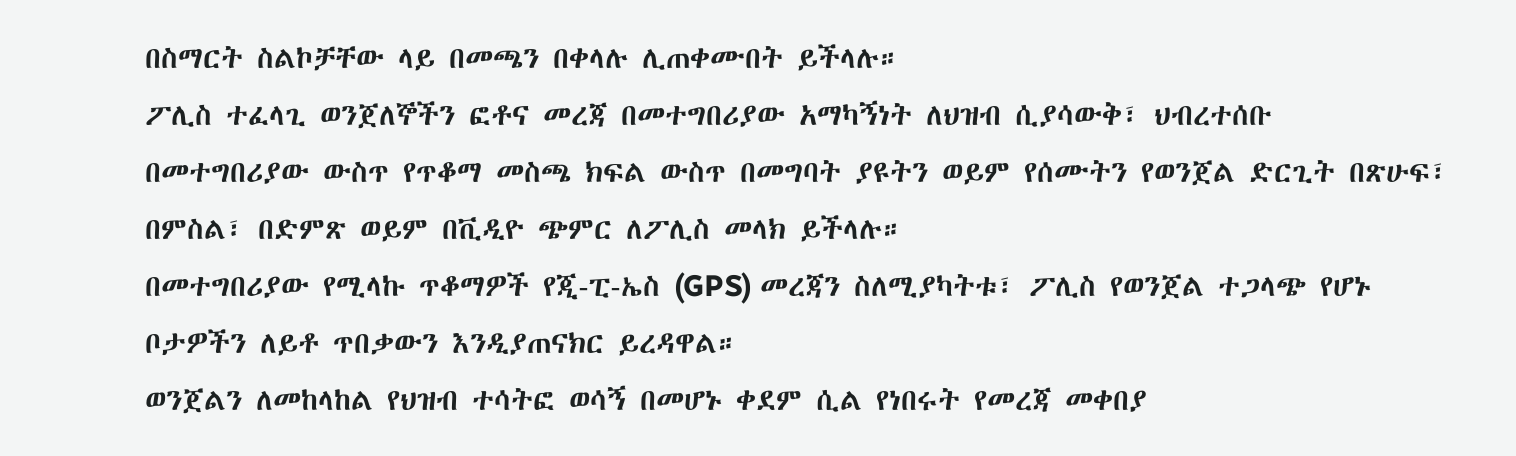በስማርት ስልኮቻቸው ላይ በመጫን በቀላሉ ሊጠቀሙበት ይችላሉ።
ፖሊስ ተፈላጊ ወንጀለኞችን ፎቶና መረጃ በመተግበሪያው አማካኝነት ለህዝብ ሲያሳውቅ፣ ህብረተሰቡ
በመተግበሪያው ውስጥ የጥቆማ መስጫ ክፍል ውስጥ በመግባት ያዩትን ወይም የሰሙትን የወንጀል ድርጊት በጽሁፍ፣ በምስል፣ በድምጽ ወይም በቪዲዮ ጭምር ለፖሊስ መላክ ይችላሉ።
በመተግበሪያው የሚላኩ ጥቆማዎች የጂ-ፒ-ኤስ (GPS) መረጃን ስለሚያካትቱ፣ ፖሊስ የወንጀል ተጋላጭ የሆኑ ቦታዎችን ለይቶ ጥበቃውን እንዲያጠናክር ይረዳዋል።
ወንጀልን ለመከላከል የህዝብ ተሳትፎ ወሳኝ በመሆኑ ቀደም ሲል የነበሩት የመረጃ መቀበያ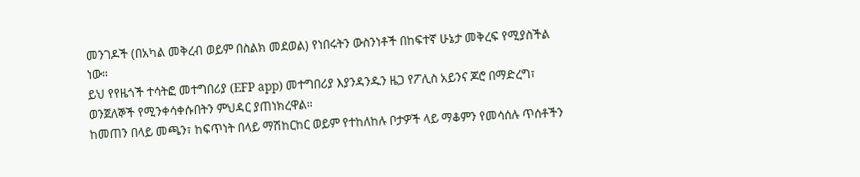መንገዶች (በአካል መቅረብ ወይም በስልክ መደወል) የነበሩትን ውስንነቶች በከፍተኛ ሁኔታ መቅረፍ የሚያስችል ነው።
ይህ የየዜጎች ተሳትፎ መተግበሪያ (EFP app) መተግበሪያ እያንዳንዱን ዜጋ የፖሊስ አይንና ጆሮ በማድረግ፣ ወንጀለኞች የሚንቀሳቀሱበትን ምህዳር ያጠነክረዋል።
ከመጠን በላይ መጫን፣ ከፍጥነት በላይ ማሽከርከር ወይም የተከለከሉ ቦታዎች ላይ ማቆምን የመሳሰሉ ጥሰቶችን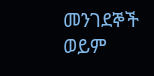መንገደኞች ወይም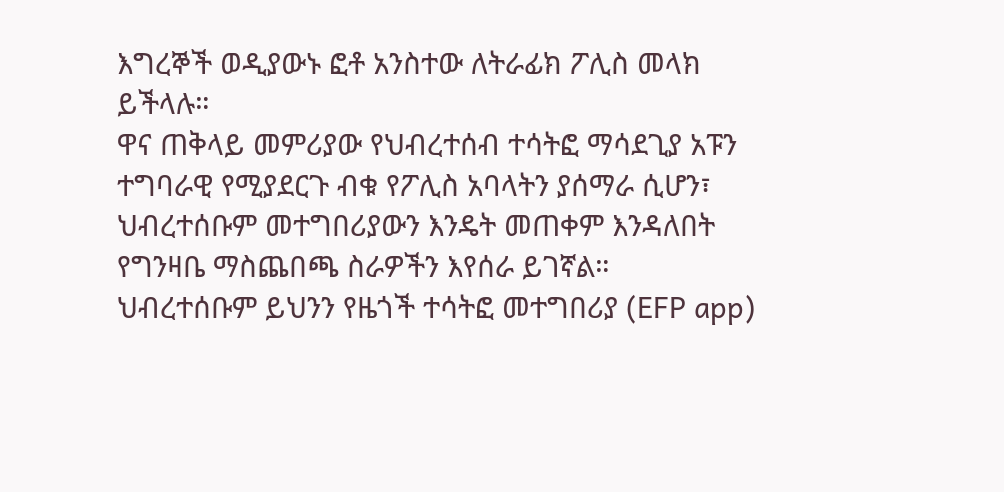እግረኞች ወዲያውኑ ፎቶ አንስተው ለትራፊክ ፖሊስ መላክ ይችላሉ።
ዋና ጠቅላይ መምሪያው የህብረተሰብ ተሳትፎ ማሳደጊያ አፑን ተግባራዊ የሚያደርጉ ብቁ የፖሊስ አባላትን ያሰማራ ሲሆን፣ ህብረተሰቡም መተግበሪያውን እንዴት መጠቀም እንዳለበት የግንዛቤ ማስጨበጫ ስራዎችን እየሰራ ይገኛል።
ህብረተሰቡም ይህንን የዜጎች ተሳትፎ መተግበሪያ (EFP app)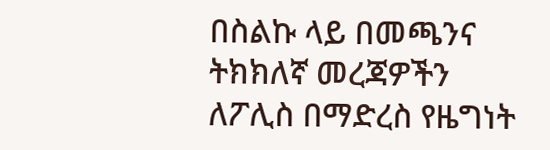በስልኩ ላይ በመጫንና ትክክለኛ መረጃዎችን ለፖሊስ በማድረስ የዜግነት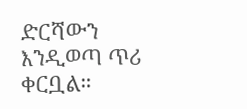ድርሻውን እንዲወጣ ጥሪ ቀርቧል።